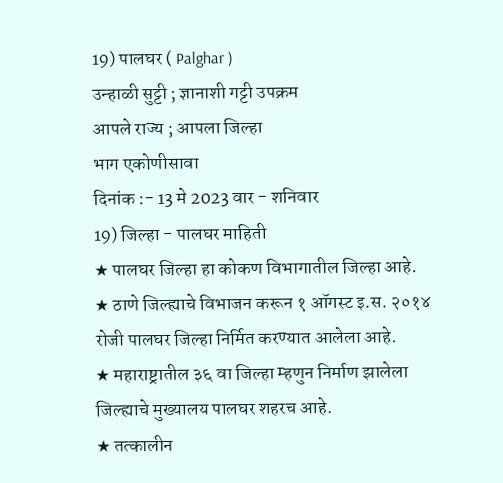19) पालघर ( Palghar )
उन्हाळी सुट्टी ; ज्ञानाशी गट्टी उपक्रम
आपले राज्य ; आपला जिल्हा
भाग एकोणीसावा
दिनांक :- 13 मे 2023 वार - शनिवार
19) जिल्हा - पालघर माहिती
★ पालघर जिल्हा हा कोकण विभागातील जिल्हा आहे.
★ ठाणे जिल्ह्याचे विभाजन करून १ ऑगस्ट इ.स. २०१४ रोजी पालघर जिल्हा निर्मित करण्यात आलेला आहे.
★ महाराष्ट्रातील ३६ वा जिल्हा म्हणुन निर्माण झालेला जिल्ह्याचे मुख्यालय पालघर शहरच आहे.
★ तत्कालीन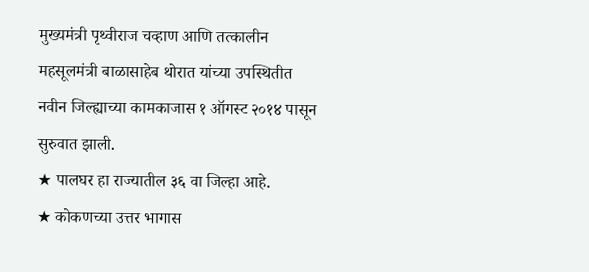मुख्यमंत्री पृथ्वीराज चव्हाण आणि तत्कालीन महसूलमंत्री बाळासाहेब थोरात यांच्या उपस्थितीत नवीन जिल्ह्याच्या कामकाजास १ ऑगस्ट २०१४ पासून सुरुवात झाली.
★ पालघर हा राज्यातील ३६ वा जिल्हा आहे.
★ कोकणच्या उत्तर भागास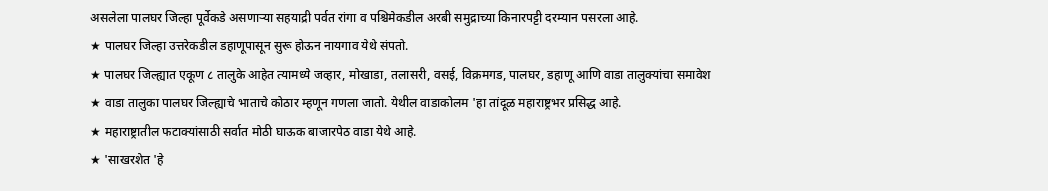असलेला पालघर जिल्हा पूर्वेकडे असणाऱ्या सहयाद्री पर्वत रांगा व पश्चिमेकडील अरबी समुद्राच्या किनारपट्टी दरम्यान पसरला आहे.
★ पालघर जिल्हा उत्तरेकडील डहाणूपासून सुरू होऊन नायगाव येथे संपतो.
★ पालघर जिल्ह्यात एकूण ८ तालुके आहेत त्यामध्ये जव्हार, मोखाडा, तलासरी, वसई, विक्रमगड, पालघर, डहाणू आणि वाडा तालुक्यांचा समावेश
★ वाडा तालुका पालघर जिल्ह्याचे भाताचे कोठार म्हणून गणला जातो. येथील वाडाकोलम 'हा तांदूळ महाराष्ट्रभर प्रसिद्ध आहे.
★ महाराष्ट्रातील फटाक्यांसाठी सर्वात मोठी घाऊक बाजारपेठ वाडा येथे आहे.
★ 'साखरशेत 'हे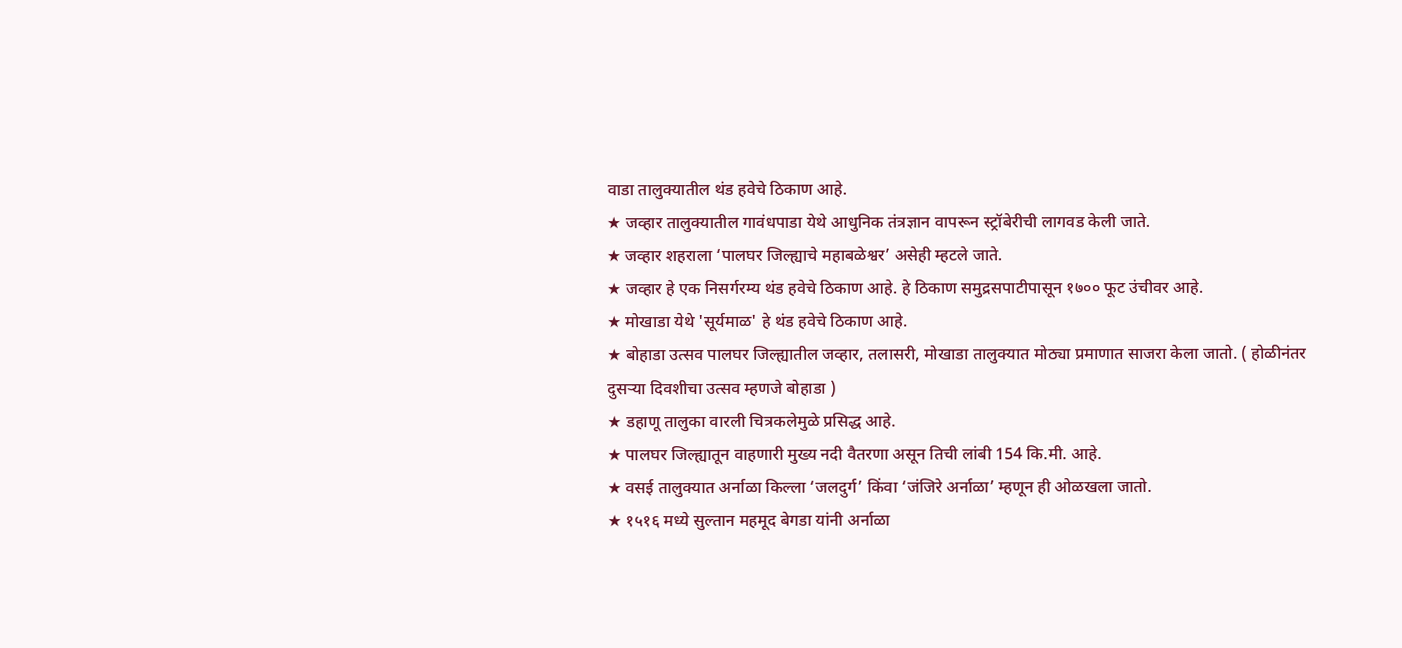वाडा तालुक्यातील थंड हवेचे ठिकाण आहे.
★ जव्हार तालुक्यातील गावंधपाडा येथे आधुनिक तंत्रज्ञान वापरून स्ट्रॉबेरीची लागवड केली जाते.
★ जव्हार शहराला ‘पालघर जिल्ह्याचे महाबळेश्वर’ असेही म्हटले जाते.
★ जव्हार हे एक निसर्गरम्य थंड हवेचे ठिकाण आहे. हे ठिकाण समुद्रसपाटीपासून १७०० फूट उंचीवर आहे.
★ मोखाडा येथे 'सूर्यमाळ' हे थंड हवेचे ठिकाण आहे.
★ बोहाडा उत्सव पालघर जिल्ह्यातील जव्हार, तलासरी, मोखाडा तालुक्यात मोठ्या प्रमाणात साजरा केला जातो. ( होळीनंतर दुसऱ्या दिवशीचा उत्सव म्हणजे बोहाडा )
★ डहाणू तालुका वारली चित्रकलेमुळे प्रसिद्ध आहे.
★ पालघर जिल्ह्यातून वाहणारी मुख्य नदी वैतरणा असून तिची लांबी 154 कि.मी. आहे.
★ वसई तालुक्यात अर्नाळा किल्ला ‘जलदुर्ग’ किंवा ‘जंजिरे अर्नाळा’ म्हणून ही ओळखला जातो.
★ १५१६ मध्ये सुल्तान महमूद बेगडा यांनी अर्नाळा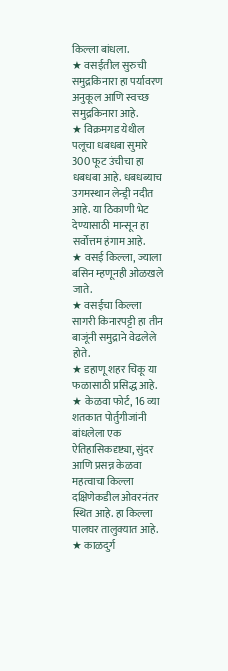किल्ला बांधला.
★ वसईतील सुरुची समुद्रकिनारा हा पर्यावरण अनुकूल आणि स्वच्छ समुद्रकिनारा आहे.
★ विक्रमगड येथील पलूचा धबधबा सुमारे 300 फूट उंचीचा हा धबधबा आहे. धबधब्याच उगमस्थान लेन्ड्री नदीत आहे. या ठिकाणी भेट देण्यासाठी मान्सून हा सर्वोत्तम हंगाम आहे.
★ वसई किल्ला, ज्याला बसिन म्हणूनही ओळखले जाते.
★ वसईचा किल्ला सागरी किनारपट्टी हा तीन बाजूंनी समुद्राने वेढलेले होते.
★ डहाणू शहर चिकू या फळासाठी प्रसिद्ध आहे.
★ केळवा फोर्ट, 16 व्या शतकात पोर्तुगीजांनी बांधलेला एक ऐतिहासिकदृष्ट्या, सुंदर आणि प्रसन्न केळवा महत्वाचा किल्ला दक्षिणेकडील ओवरनंतर स्थित आहे. हा किल्ला पालघर तालुक्यात आहे.
★ काळदुर्ग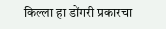किल्ला हा डोंगरी प्रकारचा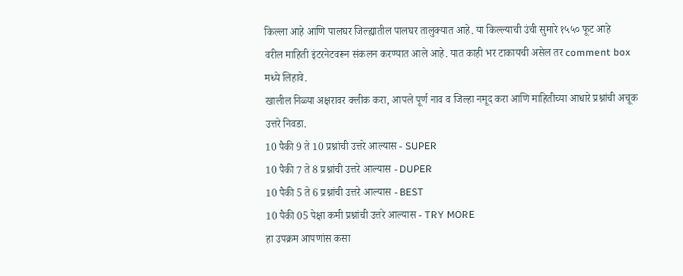किल्ला आहे आणि पालघर जिल्ह्यातील पालघर तालुक्यात आहे. या किल्ल्याची उंची सुमारे १५५० फूट आहे
वरील माहिती इंटरनेटवरून संकलन करण्यात आले आहे. यात काही भर टाकायची असेल तर comment box मध्ये लिहावे.
खालील निळ्या अक्षरावर क्लीक करा, आपले पूर्ण नाव व जिल्हा नमूद करा आणि माहितीच्या आधारे प्रश्नांची अचूक उत्तरे निवडा.
10 पैकी 9 ते 10 प्रश्नांची उत्तरे आल्यास - SUPER
10 पैकी 7 ते 8 प्रश्नांची उत्तरे आल्यास - DUPER
10 पैकी 5 ते 6 प्रश्नांची उत्तरे आल्यास - BEST
10 पैकी 05 पेक्षा कमी प्रश्नांची उत्तरे आल्यास - TRY MORE
हा उपक्रम आपणांस कसा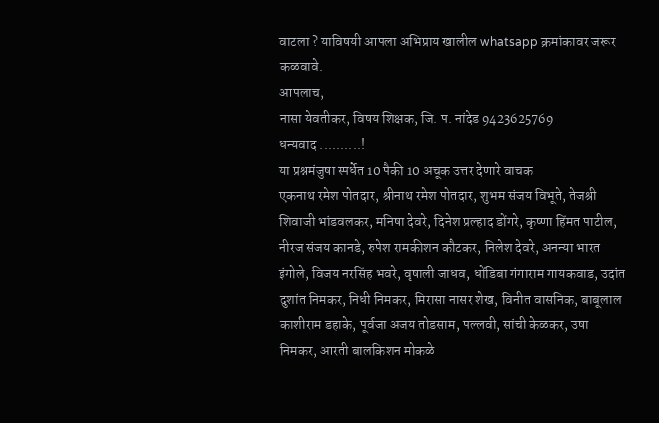वाटला ? याविषयी आपला अभिप्राय खालील whatsapp क्रमांकावर जरूर कळवावे.
आपलाच,
नासा येवतीकर, विषय शिक्षक, जि. प. नांदेड 9423625769
धन्यवाद ..........!
या प्रश्नमंजुषा स्पर्धेत 10 पैकी 10 अचूक उत्तर देणारे वाचक
एकनाथ रमेश पोतदार, श्रीनाथ रमेश पोतदार, शुभम संजय विभूते, तेजश्री शिवाजी भांडवलकर, मनिषा देवरे, दिनेश प्रल्हाद डोंगरे, कृष्णा हिंमत पाटील, नीरज संजय कानडे, रुपेश रामकीशन कौटकर, निलेश देवरे, अनन्या भारत इंगोले, विजय नरसिंह भवरे, वृषाली जाधव, धोंडिबा गंगाराम गायकवाड, उदांत दुशांत निमकर, निधी निमकर, मिरासा नासर शेख, विनीत वासनिक, बाबूलाल काशीराम डहाके, पूर्वजा अजय तोडसाम, पल्लवी, सांची केळकर, उषा निमकर, आरती बालकिशन मोकळे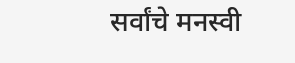सर्वांचे मनस्वी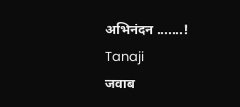अभिनंदन .......!
Tanaji
जवाब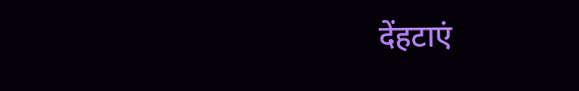देंहटाएं